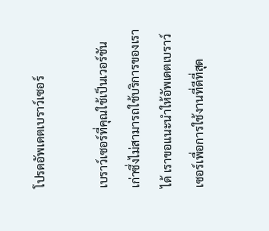โปรดอัพเดตเบราว์เซอร์

เบราว์เซอร์ที่คุณใช้เป็นเวอร์ชันเก่าซึ่งไม่สามารถใช้บริการของเราได้ เราขอแนะนำให้อัพเดตเบราว์เซอร์เพื่อการใช้งานที่ดีที่สุด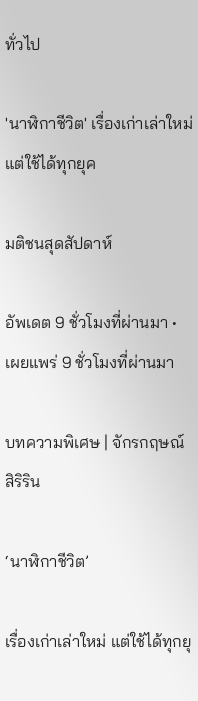ทั่วไป

'นาฬิกาชีวิต' เรื่องเก่าเล่าใหม่ แต่ใช้ได้ทุกยุค

มติชนสุดสัปดาห์

อัพเดต 9 ชั่วโมงที่ผ่านมา • เผยแพร่ 9 ชั่วโมงที่ผ่านมา

บทความพิเศษ | จักรกฤษณ์ สิริริน

‘นาฬิกาชีวิต’

เรื่องเก่าเล่าใหม่ แต่ใช้ได้ทุกยุ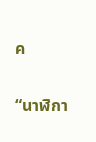ค

“นาฬิกา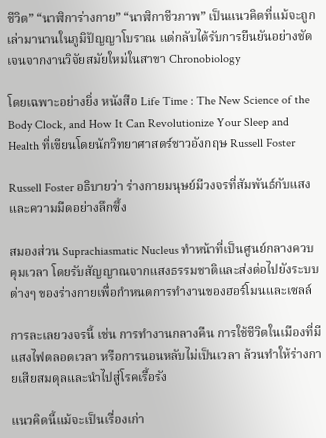ชีวิต” “นาฬิการ่างกาย” “นาฬิกาชีวภาพ” เป็นแนวคิดที่แม้จะถูกเล่ามานานในภูมิปัญญาโบราณ แต่กลับได้รับการยืนยันอย่างชัดเจนจากงานวิจัยสมัยใหม่ในสาขา Chronobiology

โดยเฉพาะอย่างยิ่ง หนังสือ Life Time : The New Science of the Body Clock, and How It Can Revolutionize Your Sleep and Health ที่เขียนโดยนักวิทยาศาสตร์ชาวอังกฤษ Russell Foster

Russell Foster อธิบายว่า ร่างกายมนุษย์มีวงจรที่สัมพันธ์กับแสงและความมืดอย่างลึกซึ้ง

สมองส่วน Suprachiasmatic Nucleus ทำหน้าที่เป็นศูนย์กลางควบคุมเวลา โดยรับสัญญาณจากแสงธรรมชาติและส่งต่อไปยังระบบต่างๆ ของร่างกายเพื่อกำหนดการทำงานของฮอร์โมนและเซลล์

การละเลยวงจรนี้ เช่น การทำงานกลางคืน การใช้ชีวิตในเมืองที่มีแสงไฟตลอดเวลา หรือการนอนหลับไม่เป็นเวลา ล้วนทำให้ร่างกายเสียสมดุลและนำไปสู่โรคเรื้อรัง

แนวคิดนี้แม้จะเป็นเรื่องเก่า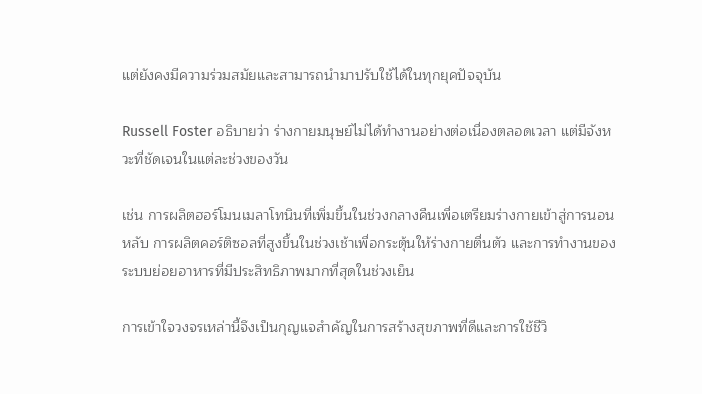แต่ยังคงมีความร่วมสมัยและสามารถนำมาปรับใช้ได้ในทุกยุคปัจจุบัน

Russell Foster อธิบายว่า ร่างกายมนุษย์ไม่ได้ทำงานอย่างต่อเนื่องตลอดเวลา แต่มีจังหวะที่ชัดเจนในแต่ละช่วงของวัน

เช่น การผลิตฮอร์โมนเมลาโทนินที่เพิ่มขึ้นในช่วงกลางคืนเพื่อเตรียมร่างกายเข้าสู่การนอนหลับ การผลิตคอร์ติซอลที่สูงขึ้นในช่วงเช้าเพื่อกระตุ้นให้ร่างกายตื่นตัว และการทำงานของระบบย่อยอาหารที่มีประสิทธิภาพมากที่สุดในช่วงเย็น

การเข้าใจวงจรเหล่านี้จึงเป็นกุญแจสำคัญในการสร้างสุขภาพที่ดีและการใช้ชีวิ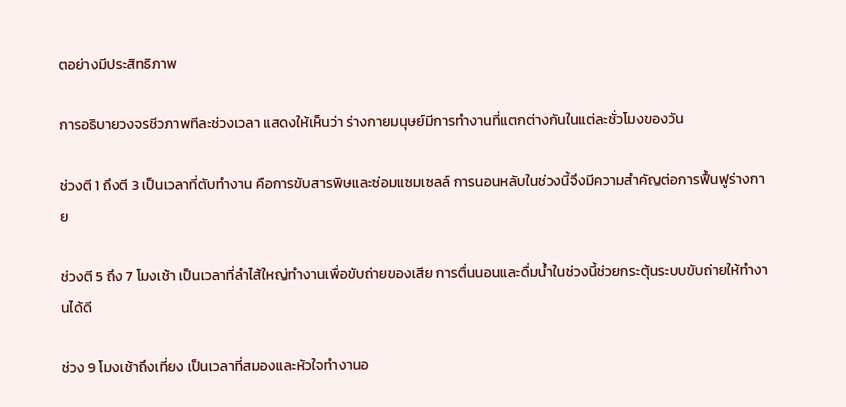ตอย่างมีประสิทธิภาพ

การอธิบายวงจรชีวภาพทีละช่วงเวลา แสดงให้เห็นว่า ร่างกายมนุษย์มีการทำงานที่แตกต่างกันในแต่ละชั่วโมงของวัน

ช่วงตี 1 ถึงตี 3 เป็นเวลาที่ตับทำงาน คือการขับสารพิษและซ่อมแซมเซลล์ การนอนหลับในช่วงนี้จึงมีความสำคัญต่อการฟื้นฟูร่างกาย

ช่วงตี 5 ถึง 7 โมงเช้า เป็นเวลาที่ลำไส้ใหญ่ทำงานเพื่อขับถ่ายของเสีย การตื่นนอนและดื่มน้ำในช่วงนี้ช่วยกระตุ้นระบบขับถ่ายให้ทำงานได้ดี

ช่วง 9 โมงเช้าถึงเที่ยง เป็นเวลาที่สมองและหัวใจทำงานอ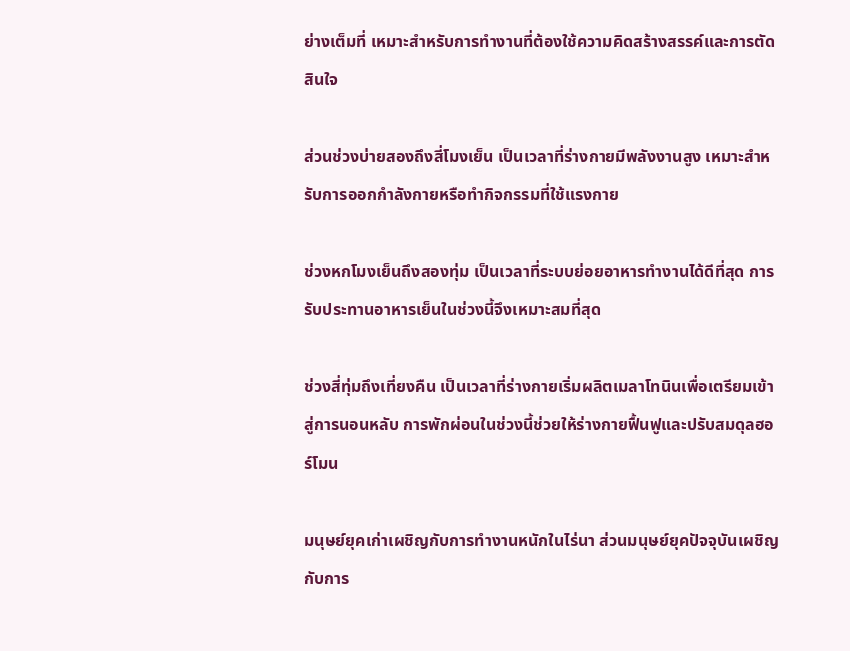ย่างเต็มที่ เหมาะสำหรับการทำงานที่ต้องใช้ความคิดสร้างสรรค์และการตัดสินใจ

ส่วนช่วงบ่ายสองถึงสี่โมงเย็น เป็นเวลาที่ร่างกายมีพลังงานสูง เหมาะสำหรับการออกกำลังกายหรือทำกิจกรรมที่ใช้แรงกาย

ช่วงหกโมงเย็นถึงสองทุ่ม เป็นเวลาที่ระบบย่อยอาหารทำงานได้ดีที่สุด การรับประทานอาหารเย็นในช่วงนี้จึงเหมาะสมที่สุด

ช่วงสี่ทุ่มถึงเที่ยงคืน เป็นเวลาที่ร่างกายเริ่มผลิตเมลาโทนินเพื่อเตรียมเข้าสู่การนอนหลับ การพักผ่อนในช่วงนี้ช่วยให้ร่างกายฟื้นฟูและปรับสมดุลฮอร์โมน

มนุษย์ยุคเก่าเผชิญกับการทำงานหนักในไร่นา ส่วนมนุษย์ยุคปัจจุบันเผชิญกับการ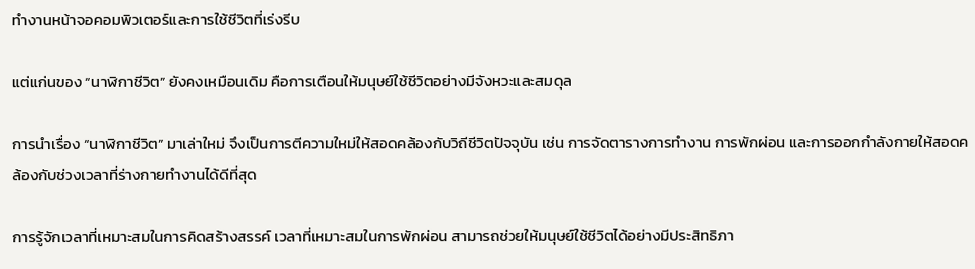ทำงานหน้าจอคอมพิวเตอร์และการใช้ชีวิตที่เร่งรีบ

แต่แก่นของ “นาฬิกาชีวิต” ยังคงเหมือนเดิม คือการเตือนให้มนุษย์ใช้ชีวิตอย่างมีจังหวะและสมดุล

การนำเรื่อง “นาฬิกาชีวิต” มาเล่าใหม่ จึงเป็นการตีความใหม่ให้สอดคล้องกับวิถีชีวิตปัจจุบัน เช่น การจัดตารางการทำงาน การพักผ่อน และการออกกำลังกายให้สอดคล้องกับช่วงเวลาที่ร่างกายทำงานได้ดีที่สุด

การรู้จักเวลาที่เหมาะสมในการคิดสร้างสรรค์ เวลาที่เหมาะสมในการพักผ่อน สามารถช่วยให้มนุษย์ใช้ชีวิตได้อย่างมีประสิทธิภา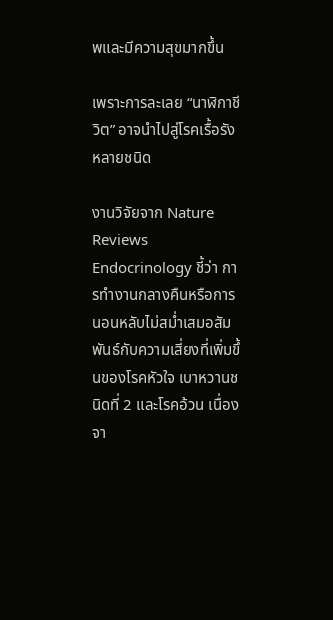พและมีความสุขมากขึ้น

เพราะการละเลย “นาฬิกาชีวิต” อาจนำไปสู่โรคเรื้อรังหลายชนิด

งานวิจัยจาก Nature Reviews Endocrinology ชี้ว่า การทำงานกลางคืนหรือการนอนหลับไม่สม่ำเสมอสัมพันธ์กับความเสี่ยงที่เพิ่มขึ้นของโรคหัวใจ เบาหวานชนิดที่ 2 และโรคอ้วน เนื่องจา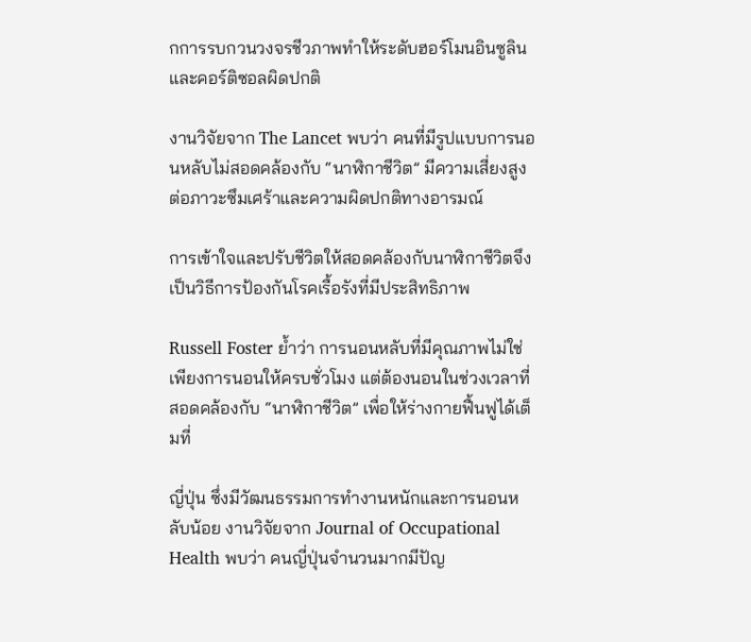กการรบกวนวงจรชีวภาพทำให้ระดับฮอร์โมนอินซูลินและคอร์ติซอลผิดปกติ

งานวิจัยจาก The Lancet พบว่า คนที่มีรูปแบบการนอนหลับไม่สอดคล้องกับ “นาฬิกาชีวิต” มีความเสี่ยงสูงต่อภาวะซึมเศร้าและความผิดปกติทางอารมณ์

การเข้าใจและปรับชีวิตให้สอดคล้องกับนาฬิกาชีวิตจึงเป็นวิธีการป้องกันโรคเรื้อรังที่มีประสิทธิภาพ

Russell Foster ย้ำว่า การนอนหลับที่มีคุณภาพไม่ใช่เพียงการนอนให้ครบชั่วโมง แต่ต้องนอนในช่วงเวลาที่สอดคล้องกับ “นาฬิกาชีวิต” เพื่อให้ร่างกายฟื้นฟูได้เต็มที่

ญี่ปุ่น ซึ่งมีวัฒนธรรมการทำงานหนักและการนอนหลับน้อย งานวิจัยจาก Journal of Occupational Health พบว่า คนญี่ปุ่นจำนวนมากมีปัญ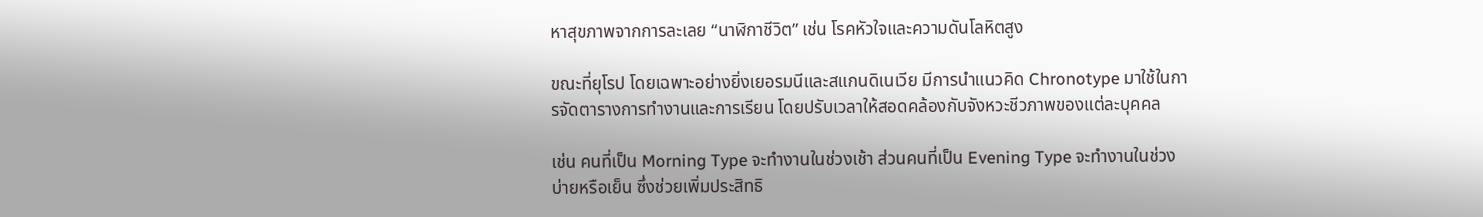หาสุขภาพจากการละเลย “นาฬิกาชีวิต” เช่น โรคหัวใจและความดันโลหิตสูง

ขณะที่ยุโรป โดยเฉพาะอย่างยิ่งเยอรมนีและสแกนดิเนเวีย มีการนำแนวคิด Chronotype มาใช้ในการจัดตารางการทำงานและการเรียน โดยปรับเวลาให้สอดคล้องกับจังหวะชีวภาพของแต่ละบุคคล

เช่น คนที่เป็น Morning Type จะทำงานในช่วงเช้า ส่วนคนที่เป็น Evening Type จะทำงานในช่วงบ่ายหรือเย็น ซึ่งช่วยเพิ่มประสิทธิ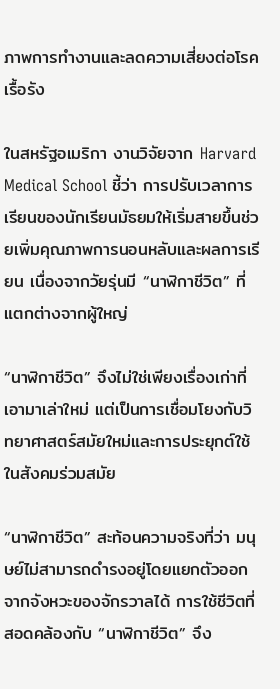ภาพการทำงานและลดความเสี่ยงต่อโรคเรื้อรัง

ในสหรัฐอเมริกา งานวิจัยจาก Harvard Medical School ชี้ว่า การปรับเวลาการเรียนของนักเรียนมัธยมให้เริ่มสายขึ้นช่วยเพิ่มคุณภาพการนอนหลับและผลการเรียน เนื่องจากวัยรุ่นมี “นาฬิกาชีวิต” ที่แตกต่างจากผู้ใหญ่

“นาฬิกาชีวิต” จึงไม่ใช่เพียงเรื่องเก่าที่เอามาเล่าใหม่ แต่เป็นการเชื่อมโยงกับวิทยาศาสตร์สมัยใหม่และการประยุกต์ใช้ในสังคมร่วมสมัย

“นาฬิกาชีวิต” สะท้อนความจริงที่ว่า มนุษย์ไม่สามารถดำรงอยู่โดยแยกตัวออกจากจังหวะของจักรวาลได้ การใช้ชีวิตที่สอดคล้องกับ “นาฬิกาชีวิต” จึง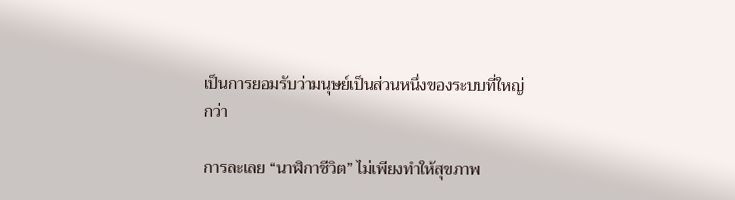เป็นการยอมรับว่ามนุษย์เป็นส่วนหนึ่งของระบบที่ใหญ่กว่า

การละเลย “นาฬิกาชีวิต” ไม่เพียงทำให้สุขภาพ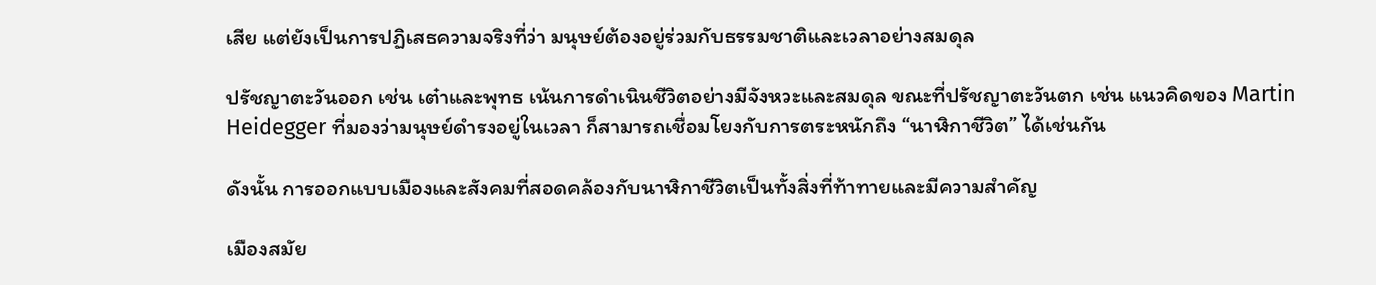เสีย แต่ยังเป็นการปฏิเสธความจริงที่ว่า มนุษย์ต้องอยู่ร่วมกับธรรมชาติและเวลาอย่างสมดุล

ปรัชญาตะวันออก เช่น เต๋าและพุทธ เน้นการดำเนินชีวิตอย่างมีจังหวะและสมดุล ขณะที่ปรัชญาตะวันตก เช่น แนวคิดของ Martin Heidegger ที่มองว่ามนุษย์ดำรงอยู่ในเวลา ก็สามารถเชื่อมโยงกับการตระหนักถึง “นาฬิกาชีวิต” ได้เช่นกัน

ดังนั้น การออกแบบเมืองและสังคมที่สอดคล้องกับนาฬิกาชีวิตเป็นทั้งสิ่งที่ท้าทายและมีความสำคัญ

เมืองสมัย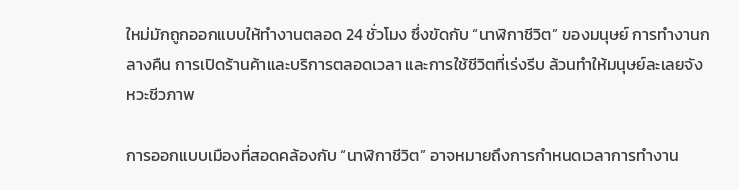ใหม่มักถูกออกแบบให้ทำงานตลอด 24 ชั่วโมง ซึ่งขัดกับ “นาฬิกาชีวิต” ของมนุษย์ การทำงานกลางคืน การเปิดร้านค้าและบริการตลอดเวลา และการใช้ชีวิตที่เร่งรีบ ล้วนทำให้มนุษย์ละเลยจังหวะชีวภาพ

การออกแบบเมืองที่สอดคล้องกับ “นาฬิกาชีวิต” อาจหมายถึงการกำหนดเวลาการทำงาน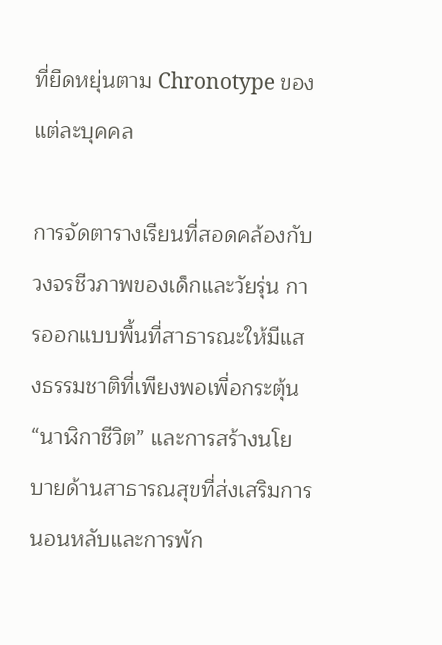ที่ยืดหยุ่นตาม Chronotype ของแต่ละบุคคล

การจัดตารางเรียนที่สอดคล้องกับวงจรชีวภาพของเด็กและวัยรุ่น การออกแบบพื้นที่สาธารณะให้มีแสงธรรมชาติที่เพียงพอเพื่อกระตุ้น “นาฬิกาชีวิต” และการสร้างนโยบายด้านสาธารณสุขที่ส่งเสริมการนอนหลับและการพัก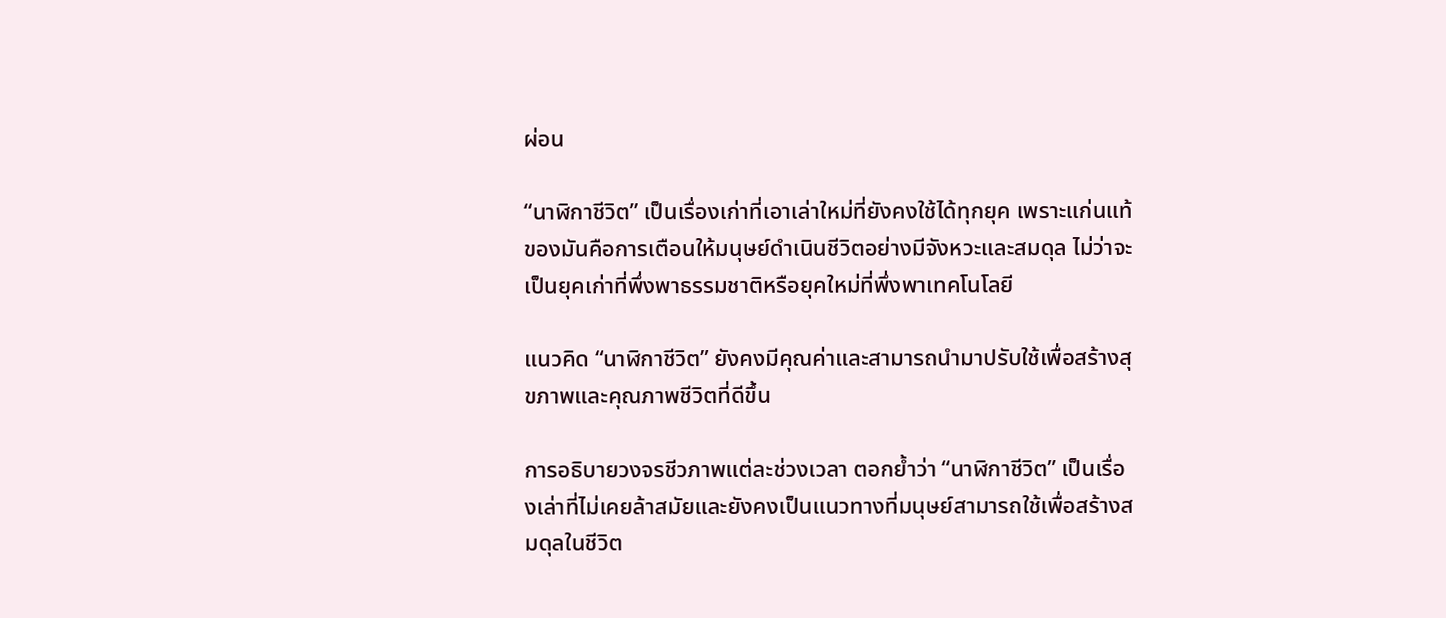ผ่อน

“นาฬิกาชีวิต” เป็นเรื่องเก่าที่เอาเล่าใหม่ที่ยังคงใช้ได้ทุกยุค เพราะแก่นแท้ของมันคือการเตือนให้มนุษย์ดำเนินชีวิตอย่างมีจังหวะและสมดุล ไม่ว่าจะเป็นยุคเก่าที่พึ่งพาธรรมชาติหรือยุคใหม่ที่พึ่งพาเทคโนโลยี

แนวคิด “นาฬิกาชีวิต” ยังคงมีคุณค่าและสามารถนำมาปรับใช้เพื่อสร้างสุขภาพและคุณภาพชีวิตที่ดีขึ้น

การอธิบายวงจรชีวภาพแต่ละช่วงเวลา ตอกย้ำว่า “นาฬิกาชีวิต” เป็นเรื่องเล่าที่ไม่เคยล้าสมัยและยังคงเป็นแนวทางที่มนุษย์สามารถใช้เพื่อสร้างสมดุลในชีวิต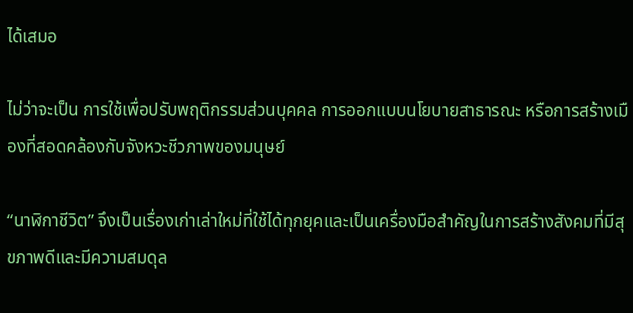ได้เสมอ

ไม่ว่าจะเป็น การใช้เพื่อปรับพฤติกรรมส่วนบุคคล การออกแบบนโยบายสาธารณะ หรือการสร้างเมืองที่สอดคล้องกับจังหวะชีวภาพของมนุษย์

“นาฬิกาชีวิต” จึงเป็นเรื่องเก่าเล่าใหม่ที่ใช้ได้ทุกยุคและเป็นเครื่องมือสำคัญในการสร้างสังคมที่มีสุขภาพดีและมีความสมดุล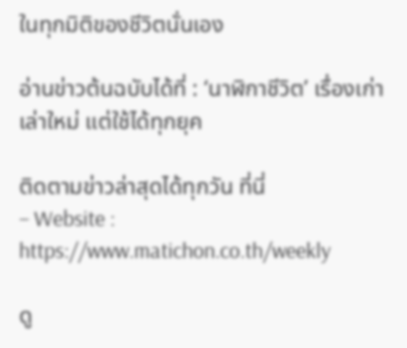ในทุกมิติของชีวิตนั่นเอง

อ่านข่าวต้นฉบับได้ที่ : ‘นาฬิกาชีวิต’ เรื่องเก่าเล่าใหม่ แต่ใช้ได้ทุกยุค

ติดตามข่าวล่าสุดได้ทุกวัน ที่นี่
– Website : https://www.matichon.co.th/weekly

ดู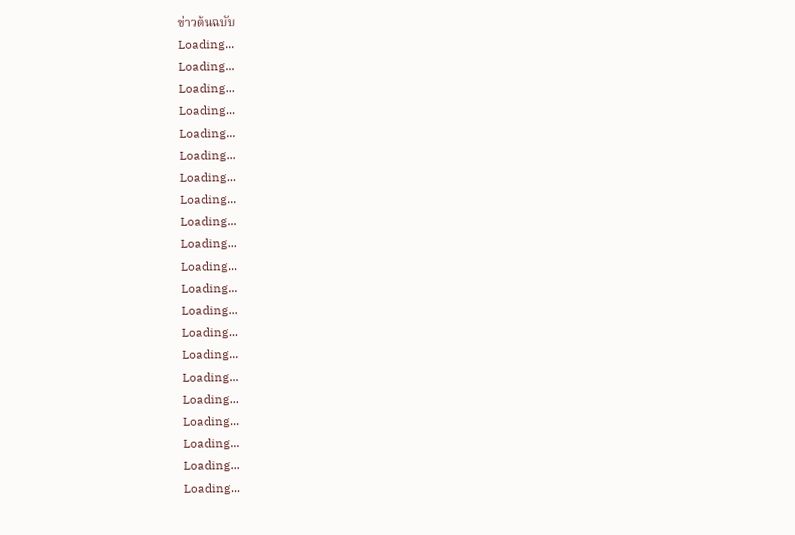ข่าวต้นฉบับ
Loading...
Loading...
Loading...
Loading...
Loading...
Loading...
Loading...
Loading...
Loading...
Loading...
Loading...
Loading...
Loading...
Loading...
Loading...
Loading...
Loading...
Loading...
Loading...
Loading...
Loading...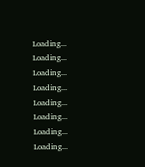Loading...
Loading...
Loading...
Loading...
Loading...
Loading...
Loading...
Loading...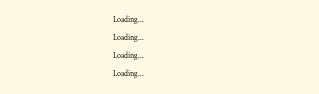Loading...
Loading...
Loading...
Loading...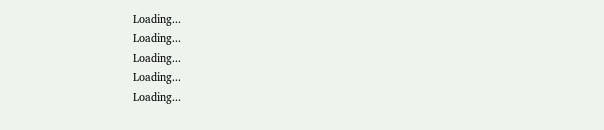Loading...
Loading...
Loading...
Loading...
Loading...